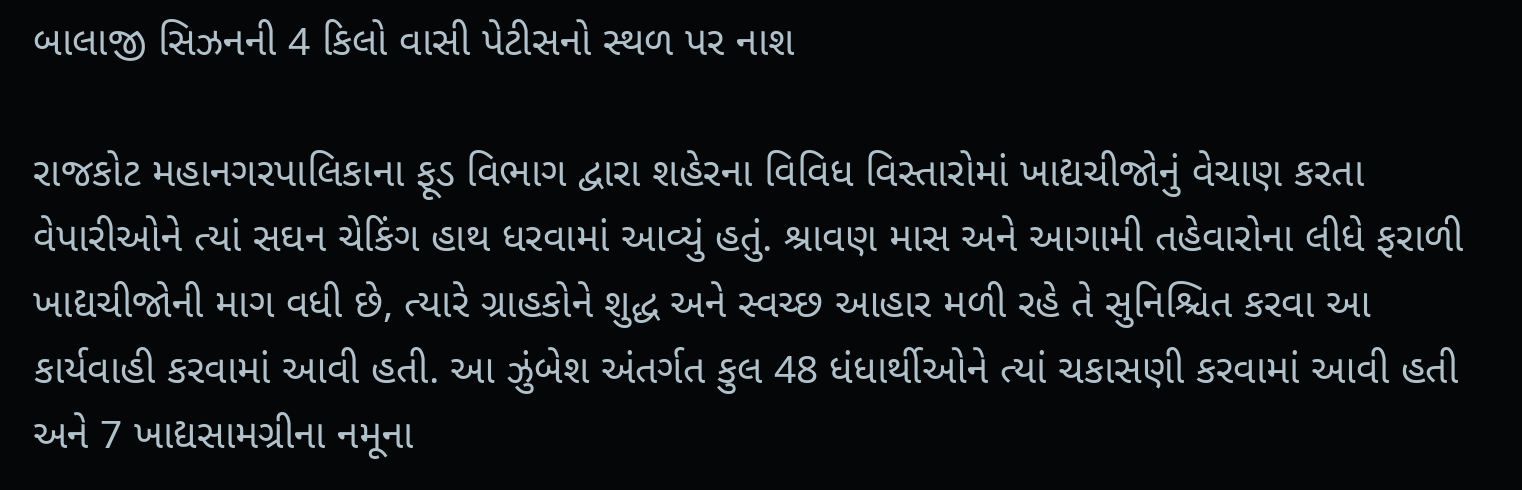બાલાજી સિઝનની 4 કિલો વાસી પેટીસનો સ્થળ પર નાશ

રાજકોટ મહાનગરપાલિકાના ફૂડ વિભાગ દ્વારા શહેરના વિવિધ વિસ્તારોમાં ખાદ્યચીજોનું વેચાણ કરતા વેપારીઓને ત્યાં સઘન ચેકિંગ હાથ ધરવામાં આવ્યું હતું. શ્રાવણ માસ અને આગામી તહેવારોના લીધે ફરાળી ખાદ્યચીજોની માગ વધી છે, ત્યારે ગ્રાહકોને શુદ્ધ અને સ્વચ્છ આહાર મળી રહે તે સુનિશ્ચિત કરવા આ કાર્યવાહી કરવામાં આવી હતી. આ ઝુંબેશ અંતર્ગત કુલ 48 ધંધાર્થીઓને ત્યાં ચકાસણી કરવામાં આવી હતી અને 7 ખાદ્યસામગ્રીના નમૂના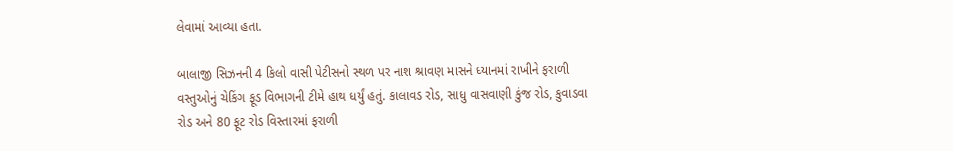લેવામાં આવ્યા હતા.

બાલાજી સિઝનની 4 કિલો વાસી પેટીસનો સ્થળ પર નાશ શ્રાવણ માસને ધ્યાનમાં રાખીને ફરાળી વસ્તુઓનું ચેકિંગ ફૂડ વિભાગની ટીમે હાથ ધર્યું હતું. કાલાવડ રોડ, સાધુ વાસવાણી કુંજ રોડ, કુવાડવા રોડ અને 80 ફૂટ રોડ વિસ્તારમાં ફરાળી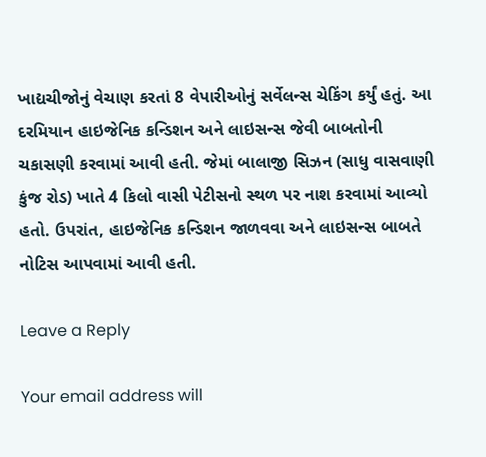ખાદ્યચીજોનું વેચાણ કરતાં 8 વેપારીઓનું સર્વેલન્સ ચેકિંગ કર્યું હતું. આ દરમિયાન હાઇજેનિક કન્ડિશન અને લાઇસન્સ જેવી બાબતોની ચકાસણી કરવામાં આવી હતી. જેમાં બાલાજી સિઝન (સાધુ વાસવાણી કુંજ રોડ) ખાતે 4 કિલો વાસી પેટીસનો સ્થળ પર નાશ કરવામાં આવ્યો હતો. ઉપરાંત, હાઇજેનિક કન્ડિશન જાળવવા અને લાઇસન્સ બાબતે નોટિસ આપવામાં આવી હતી.

Leave a Reply

Your email address will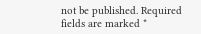not be published. Required fields are marked *